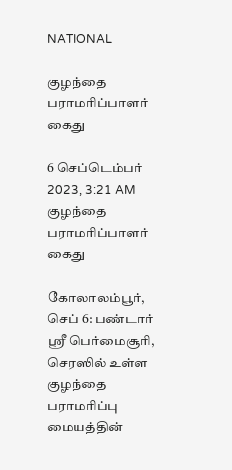NATIONAL

குழந்தை பராமரிப்பாளர் கைது

6 செப்டெம்பர் 2023, 3:21 AM
குழந்தை பராமரிப்பாளர் கைது

கோலாலம்பூர், செப் 6: பண்டார் ஸ்ரீ பெர்மைசூரி, செரஸில் உள்ள குழந்தை பராமரிப்பு மையத்தின்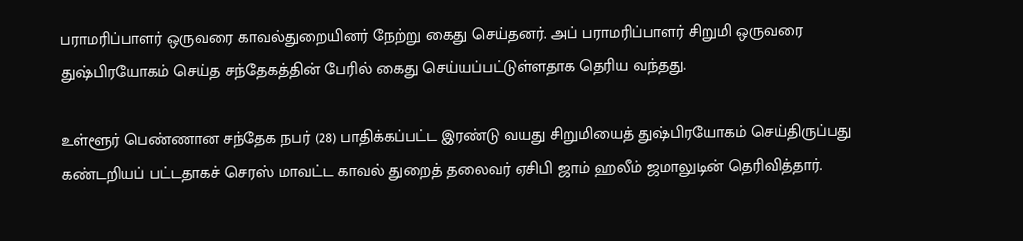பராமரிப்பாளர் ஒருவரை காவல்துறையினர் நேற்று கைது செய்தனர். அப் பராமரிப்பாளர் சிறுமி ஒருவரை துஷ்பிரயோகம் செய்த சந்தேகத்தின் பேரில் கைது செய்யப்பட்டுள்ளதாக தெரிய வந்தது.

உள்ளூர் பெண்ணான சந்தேக நபர் (28) பாதிக்கப்பட்ட இரண்டு வயது சிறுமியைத் துஷ்பிரயோகம் செய்திருப்பது கண்டறியப் பட்டதாகச் செரஸ் மாவட்ட காவல் துறைத் தலைவர் ஏசிபி ஜாம் ஹலீம் ஜமாலுடின் தெரிவித்தார்.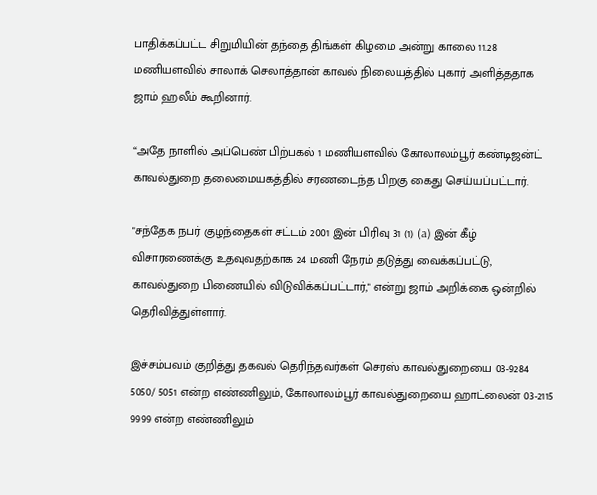பாதிக்கப்பட்ட சிறுமியின் தந்தை திங்கள் கிழமை அன்று காலை 11.28 மணியளவில் சாலாக் செலாத்தான் காவல் நிலையத்தில் புகார் அளித்ததாக ஜாம் ஹலீம் கூறினார்.

“அதே நாளில் அப்பெண் பிற்பகல் 1 மணியளவில் கோலாலம்பூர் கண்டிஜன்ட் காவல்துறை தலைமையகத்தில் சரணடைந்த பிறகு கைது செய்யப்பட்டார்.

"சந்தேக நபர் குழந்தைகள் சட்டம் 2001 இன் பிரிவு 31 (1) (a) இன் கீழ் விசாரணைக்கு உதவுவதற்காக 24 மணி நேரம் தடுத்து வைக்கப்பட்டு, காவல்துறை பிணையில் விடுவிக்கப்பட்டார்," என்று ஜாம் அறிக்கை ஒன்றில் தெரிவித்துள்ளார்.

இச்சம்பவம் குறித்து தகவல் தெரிந்தவர்கள் செரஸ் காவல்துறையை 03-9284 5050/ 5051 என்ற எண்ணிலும், கோலாலம்பூர் காவல்துறையை ஹாட்லைன் 03-2115 9999 என்ற எண்ணிலும்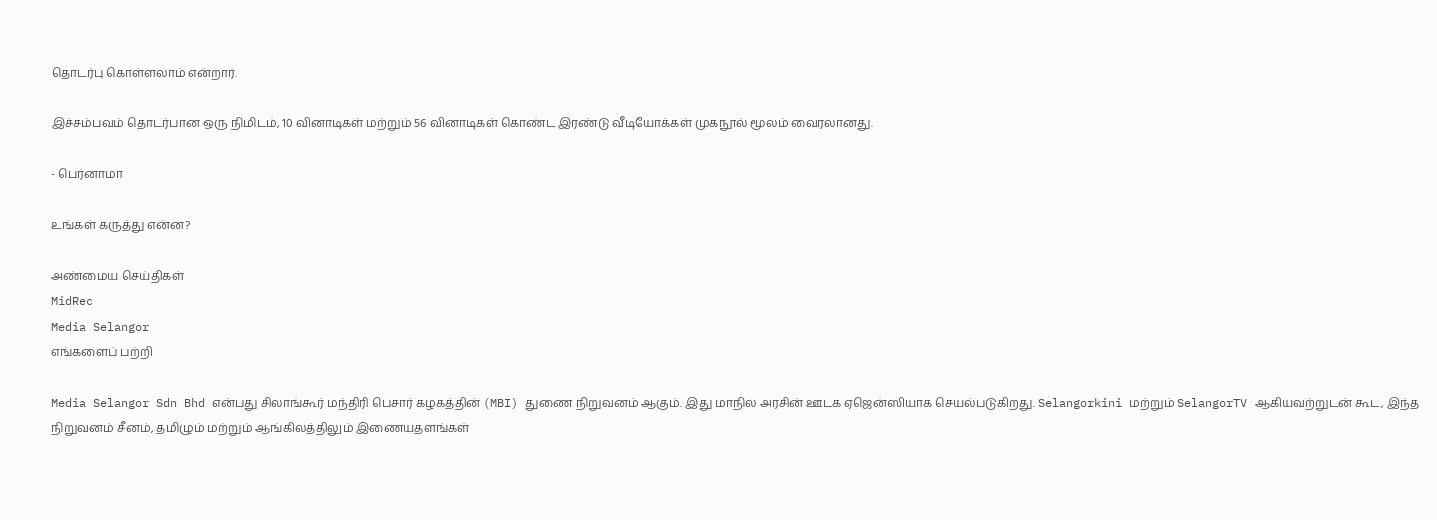தொடர்பு கொள்ளலாம் என்றார்.

இச்சம்பவம் தொடர்பான ஒரு நிமிடம், 10 வினாடிகள் மற்றும் 56 வினாடிகள் கொண்ட இரண்டு வீடியோக்கள் முகநூல் மூலம் வைரலானது.

- பெர்னாமா

உங்கள் கருத்து என்ன?

அண்மைய செய்திகள்
MidRec
Media Selangor
எங்களைப் பற்றி

Media Selangor Sdn Bhd என்பது சிலாங்கூர் மந்திரி பெசார் கழகத்தின் (MBI) துணை நிறுவனம் ஆகும். இது மாநில அரசின் ஊடக ஏஜென்ஸியாக செயல்படுகிறது. Selangorkini மற்றும் SelangorTV ஆகியவற்றுடன் கூட, இந்த நிறுவனம் சீனம், தமிழும் மற்றும் ஆங்கிலத்திலும் இணையதளங்கள்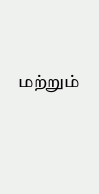மற்றும்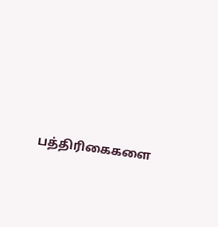பத்திரிகைகளை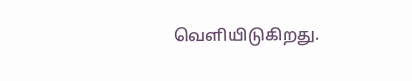வெளியிடுகிறது.